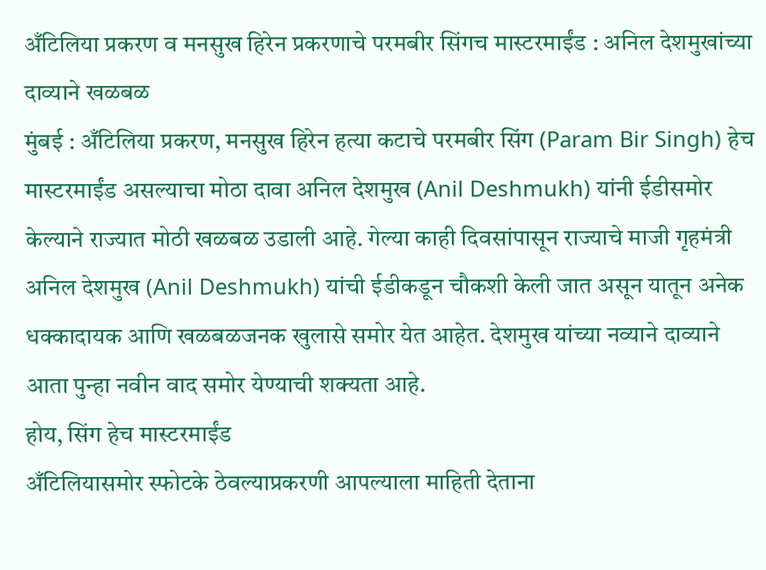अँटिलिया प्रकरण व मनसुख हिरेन प्रकरणाचे परमबीर सिंगच मास्टरमाईंड : अनिल देशमुखांच्या दाव्याने खळबळ
मुंबई : अँटिलिया प्रकरण, मनसुख हिरेन हत्या कटाचे परमबीर सिंग (Param Bir Singh) हेच मास्टरमाईंड असल्याचा मोठा दावा अनिल देशमुख (Anil Deshmukh) यांनी ईडीसमोर केल्याने राज्यात मोठी खळबळ उडाली आहे. गेल्या काही दिवसांपासून राज्याचे माजी गृहमंत्री अनिल देशमुख (Anil Deshmukh) यांची ईडीकडून चौकशी केली जात असून यातून अनेक धक्कादायक आणि खळबळजनक खुलासे समोर येत आहेत. देशमुख यांच्या नव्याने दाव्याने आता पुन्हा नवीन वाद समोर येण्याची शक्यता आहे.
होय, सिंग हेच मास्टरमाईंड
अँटिलियासमोर स्फोटके ठेवल्याप्रकरणी आपल्याला माहिती देताना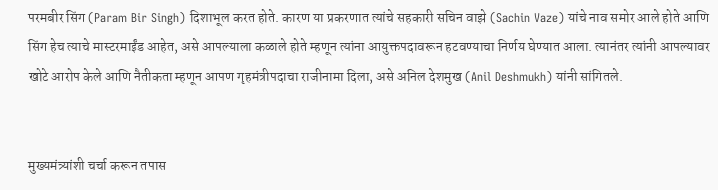परमबीर सिंग (Param Bir Singh) दिशाभूल करत होते. कारण या प्रकरणात त्यांचे सहकारी सचिन वाझे (Sachin Vaze) यांचे नाव समोर आले होते आणि सिंग हेच त्याचे मास्टरमाईंड आहेत, असे आपल्याला कळाले होते म्हणून त्यांना आयुक्तपदावरून हटवण्याचा निर्णय घेण्यात आला. त्यानंतर त्यांनी आपल्यावर खोटे आरोप केले आणि नैतीकता म्हणून आपण गृहमंत्रीपदाचा राजीनामा दिला, असे अनिल देशमुख (Anil Deshmukh) यांनी सांगितले.


मुख्यमंत्र्यांशी चर्चा करून तपास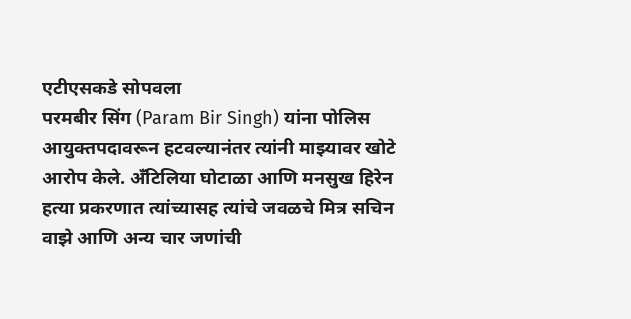एटीएसकडे सोपवला
परमबीर सिंग (Param Bir Singh) यांना पोलिस आयुक्तपदावरून हटवल्यानंतर त्यांनी माझ्यावर खोटे आरोप केले. अँटिलिया घोटाळा आणि मनसुख हिरेन हत्या प्रकरणात त्यांच्यासह त्यांचे जवळचे मित्र सचिन वाझे आणि अन्य चार जणांची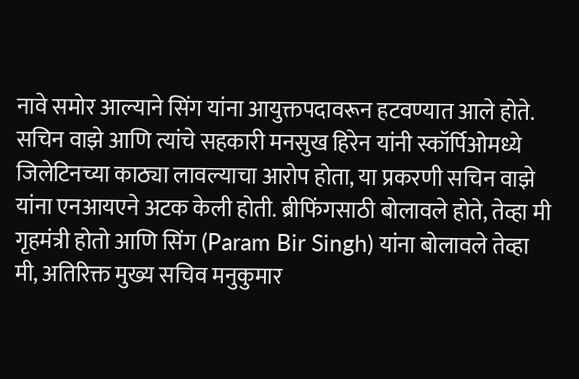नावे समोर आल्याने सिंग यांना आयुक्तपदावरून हटवण्यात आले होते. सचिन वाझे आणि त्यांचे सहकारी मनसुख हिरेन यांनी स्कॉर्पिओमध्ये जिलेटिनच्या काठ्या लावल्याचा आरोप होता, या प्रकरणी सचिन वाझे यांना एनआयएने अटक केली होती. ब्रीफिंगसाठी बोलावले होते, तेव्हा मी गृहमंत्री होतो आणि सिंग (Param Bir Singh) यांना बोलावले तेव्हा मी, अतिरिक्त मुख्य सचिव मनुकुमार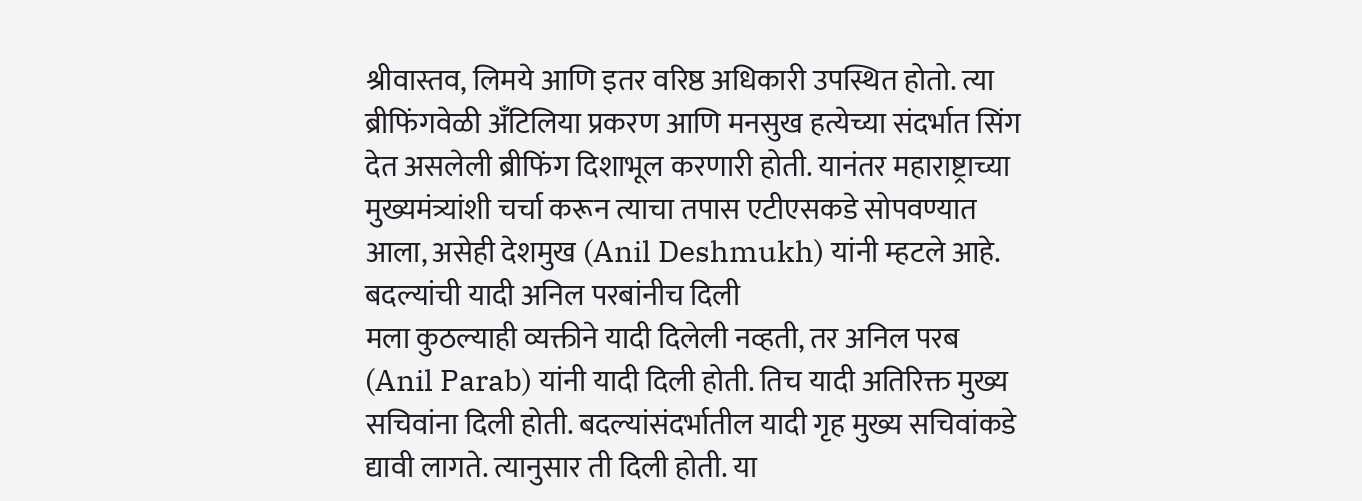श्रीवास्तव, लिमये आणि इतर वरिष्ठ अधिकारी उपस्थित होतो. त्या ब्रीफिंगवेळी अँटिलिया प्रकरण आणि मनसुख हत्येच्या संदर्भात सिंग देत असलेली ब्रीफिंग दिशाभूल करणारी होती. यानंतर महाराष्ट्राच्या मुख्यमंत्र्यांशी चर्चा करून त्याचा तपास एटीएसकडे सोपवण्यात आला, असेही देशमुख (Anil Deshmukh) यांनी म्हटले आहे.
बदल्यांची यादी अनिल परबांनीच दिली
मला कुठल्याही व्यक्तीने यादी दिलेली नव्हती, तर अनिल परब (Anil Parab) यांनी यादी दिली होती. तिच यादी अतिरिक्त मुख्य सचिवांना दिली होती. बदल्यांसंदर्भातील यादी गृह मुख्य सचिवांकडे द्यावी लागते. त्यानुसार ती दिली होती. या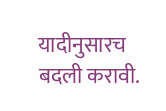यादीनुसारच बदली करावी.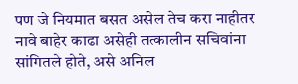पण जे नियमात बसत असेल तेच करा नाहीतर नावे बाहेर काढा असेही तत्कालीन सचिवांना सांगितले होते, असे अनिल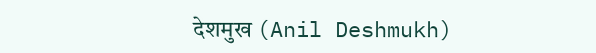देशमुख (Anil Deshmukh)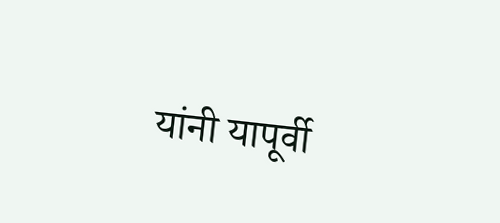यांनी यापूर्वी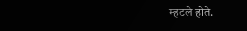म्हटले होते.